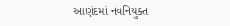આણંદમાં નવનિયુક્ત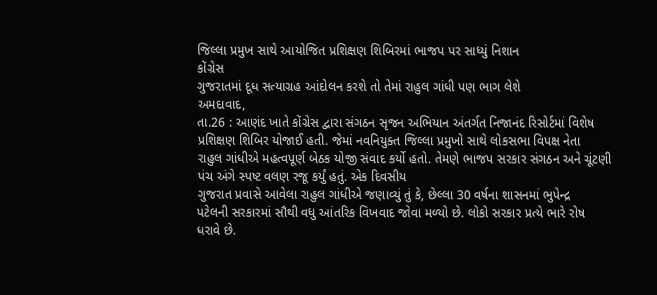જિલ્લા પ્રમુખ સાથે આયોજિત પ્રશિક્ષણ શિબિરમાં ભાજપ પર સાધ્યું નિશાન
કોંગ્રેસ
ગુજરાતમાં દૂધ સત્યાગ્રહ આંદોલન કરશે તો તેમાં રાહુલ ગાંધી પણ ભાગ લેશે
અમદાવાદ,
તા.26 : આણંદ ખાતે કોંગ્રેસ દ્વારા સંગઠન સૃજન અભિયાન અંતર્ગત નિજાનંદ રિસોર્ટમાં વિશેષ
પ્રશિક્ષણ શિબિર યોજાઈ હતી. જેમાં નવનિયુક્ત જિલ્લા પ્રમુખો સાથે લોકસભા વિપક્ષ નેતા
રાહુલ ગાંધીએ મહત્વપૂર્ણ બેઠક યોજી સંવાદ કર્યો હતો. તેમણે ભાજપ સરકાર સંગઠન અને ચૂંટણી
પંચ અંગે સ્પષ્ટ વલણ રજૂ કર્યું હતું. એક દિવસીય
ગુજરાત પ્રવાસે આવેલા રાહુલ ગાંધીએ જણાવ્યું તું કે, છેલ્લા 30 વર્ષના શાસનમાં ભુપેન્દ્ર
પટેલની સરકારમાં સૌથી વધુ આંતરિક વિખવાદ જોવા મળ્યો છે. લોકો સરકાર પ્રત્યે ભારે રોષ
ધરાવે છે.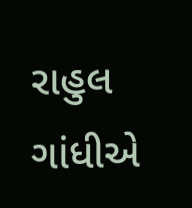રાહુલ ગાંધીએ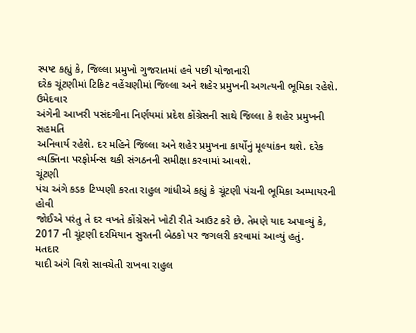સ્પષ્ટ કહ્યું કે, જિલ્લા પ્રમુખો ગુજરાતમાં હવે પછી યોજાનારી
દરેક ચૂંટણીમાં ટિકિટ વહેંચણીમાં જિલ્લા અને શહેર પ્રમુખની અગત્યની ભૂમિકા રહેશે. ઉમેદવાર
અંગેની આખરી પસંદગીના નિર્ણયમાં પ્રદેશ કોંગ્રેસની સાથે જિલ્લા કે શહેર પ્રમુખની સહમતિ
અનિવાર્ય રહેશે. દર મહિને જિલ્લા અને શહેર પ્રમુખના કાર્યોનું મૂલ્યાંકન થશે. દરેક
વ્યક્તિના પરફોર્મન્સ થકી સંગઠનની સમીક્ષા કરવામાં આવશે.
ચૂંટણી
પંચ અંગે કડક ટિપ્પણી કરતા રાહુલ ગાંધીએ કહ્યું કે ચૂંટણી પંચની ભૂમિકા અમ્પાયરની હોવી
જોઈએ પરંતુ તે દર વખતે કોંગ્રેસને ખોટી રીતે આઉટ કરે છે. તેમણે યાદ અપાવ્યું કે,
2017 ની ચૂંટણી દરમિયાન સુરતની બેઠકો પર જગલરી કરવામાં આવ્યું હતું.
મતદાર
યાદી અંગે વિશે સાવચેતી રાખવા રાહુલ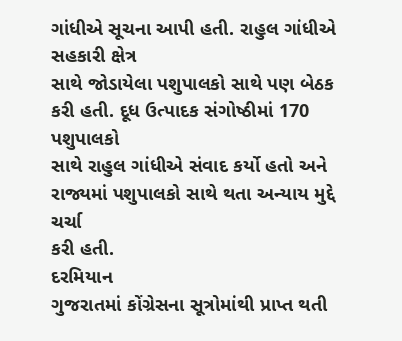ગાંધીએ સૂચના આપી હતી. રાહુલ ગાંધીએ સહકારી ક્ષેત્ર
સાથે જોડાયેલા પશુપાલકો સાથે પણ બેઠક કરી હતી. દૂધ ઉત્પાદક સંગોષ્ઠીમાં 170 પશુપાલકો
સાથે રાહુલ ગાંધીએ સંવાદ કર્યો હતો અને રાજ્યમાં પશુપાલકો સાથે થતા અન્યાય મુદ્દે ચર્ચા
કરી હતી.
દરમિયાન
ગુજરાતમાં કોંગ્રેસના સૂત્રોમાંથી પ્રાપ્ત થતી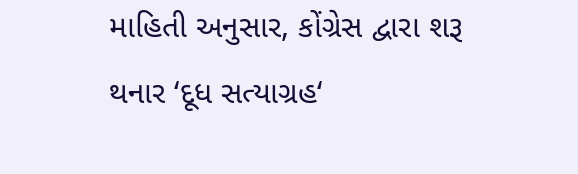માહિતી અનુસાર, કોંગ્રેસ દ્વારા શરૂ
થનાર ‘દૂધ સત્યાગ્રહ‘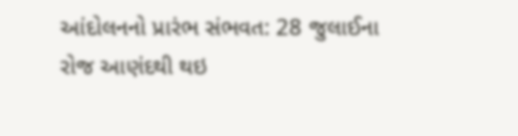આંદોલનનો પ્રારંભ સંભવત: 28 જુલાઈના
રોજ આણંદથી થઇ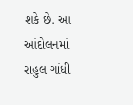શકે છે. આ આંદોલનમાં રાહુલ ગાંધી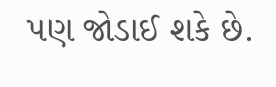પણ જોડાઈ શકે છે.